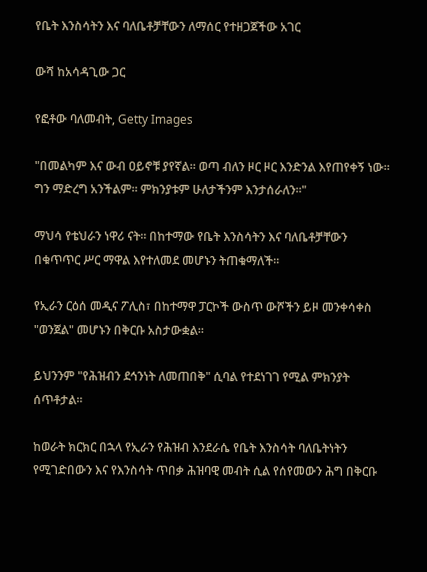የቤት እንስሳትን እና ባለቤቶቻቸውን ለማሰር የተዘጋጀችው አገር

ውሻ ከአሳዳጊው ጋር

የፎቶው ባለመብት, Getty Images

"በመልካም እና ውብ ዐይኖቹ ያየኛል። ወጣ ብለን ዞር ዞር እንድንል እየጠየቀኝ ነው። ግን ማድረግ አንችልም። ምክንያቱም ሁለታችንም እንታሰራለን።"

ማህሳ የቴህራን ነዋሪ ናት። በከተማው የቤት እንስሳትን እና ባለቤቶቻቸውን በቁጥጥር ሥር ማዋል እየተለመደ መሆኑን ትጠቁማለች።

የኢራን ርዕሰ መዲና ፖሊስ፣ በከተማዋ ፓርኮች ውስጥ ውሾችን ይዞ መንቀሳቀስ "ወንጀል" መሆኑን በቅርቡ አስታውቋል።

ይህንንም "የሕዝብን ደኅንነት ለመጠበቅ" ሲባል የተደነገገ የሚል ምክንያት ሰጥቶታል።

ከወራት ክርክር በኋላ የኢራን የሕዝብ እንደራሴ የቤት እንስሳት ባለቤትነትን የሚገድበውን እና የእንስሳት ጥበቃ ሕዝባዊ መብት ሲል የሰየመውን ሕግ በቅርቡ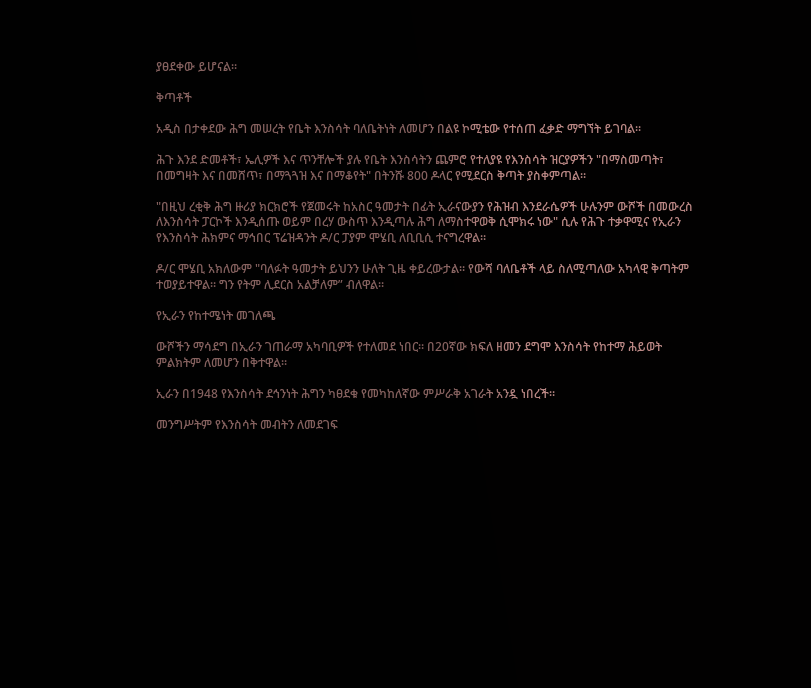ያፀደቀው ይሆናል።

ቅጣቶች

አዲስ በታቀደው ሕግ መሠረት የቤት እንስሳት ባለቤትነት ለመሆን በልዩ ኮሚቴው የተሰጠ ፈቃድ ማግኘት ይገባል።

ሕጉ እንደ ድመቶች፣ ኤሊዎች እና ጥንቸሎች ያሉ የቤት እንስሳትን ጨምሮ የተለያዩ የእንስሳት ዝርያዎችን "በማስመጣት፣ በመግዛት እና በመሸጥ፣ በማጓጓዝ እና በማቆየት" በትንሹ 800 ዶላር የሚደርስ ቅጣት ያስቀምጣል።

"በዚህ ረቂቅ ሕግ ዙሪያ ክርክሮች የጀመሩት ከአስር ዓመታት በፊት ኢራናውያን የሕዝብ እንደራሴዎች ሁሉንም ውሾች በመውረስ ለእንስሳት ፓርኮች እንዲሰጡ ወይም በረሃ ውስጥ እንዲጣሉ ሕግ ለማስተዋወቅ ሲሞክሩ ነው" ሲሉ የሕጉ ተቃዋሚና የኢራን የእንስሳት ሕክምና ማኅበር ፕሬዝዳንት ዶ/ር ፓያም ሞሄቢ ለቢቢሲ ተናግረዋል።

ዶ/ር ሞሄቢ አክለውም "ባለፉት ዓመታት ይህንን ሁለት ጊዜ ቀይረውታል። የውሻ ባለቤቶች ላይ ስለሚጣለው አካላዊ ቅጣትም ተወያይተዋል። ግን የትም ሊደርስ አልቻለም” ብለዋል።

የኢራን የከተሜነት መገለጫ

ውሾችን ማሳደግ በኢራን ገጠራማ አካባቢዎች የተለመደ ነበር። በ20ኛው ክፍለ ዘመን ደግሞ እንስሳት የከተማ ሕይወት ምልክትም ለመሆን በቅተዋል።

ኢራን በ1948 የእንስሳት ደኅንነት ሕግን ካፀደቁ የመካከለኛው ምሥራቅ አገራት አንዷ ነበረች።

መንግሥትም የእንስሳት መብትን ለመደገፍ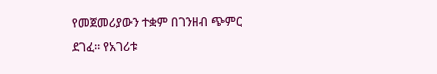የመጀመሪያውን ተቋም በገንዘብ ጭምር ደገፈ። የአገሪቱ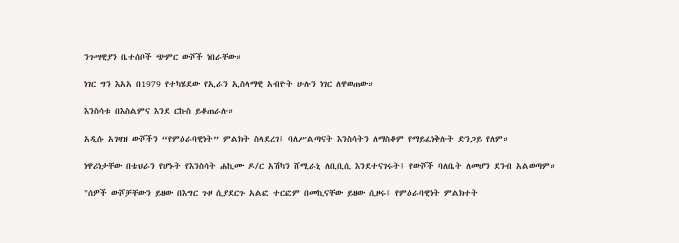ንጉሣዊያን ቤተሰቦች ጭምር ውሾች ነበራቸው።

ነገር ግን እአአ በ1979 የተካሄደው የኢራን ኢስላማዊ አብዮት ሁሉን ነገር ለዋወጠው።

እንስሳቱ በእስልምና እንደ ርኩስ ይቆጠራሉ።

አዲሱ አገዛዝ ውሾችን “የምዕራባዊነት” ምልክት ስላደረገ፤ ባለሥልጣናት እንስሳትን ለማስቆም የማይፈነቅሉት ድንጋይ የለም።

ነዋሪነታቸው በቴህራን የሆኑት የእንስሳት ሐኪሙ ዶ/ር አሽካን ሸሚራኒ ለቢቢሲ እንደተናገሩት፤ የውሾች ባለቤት ለመሆን ደንብ አልወጣም።

"ሰዎች ውሾቻቸውን ይዘው በእግር ጉዞ ሲያደርጉ አልፎ ተርፎም በመኪናቸው ይዘው ሲዞሩ፤ የምዕራባዊነት ምልክተት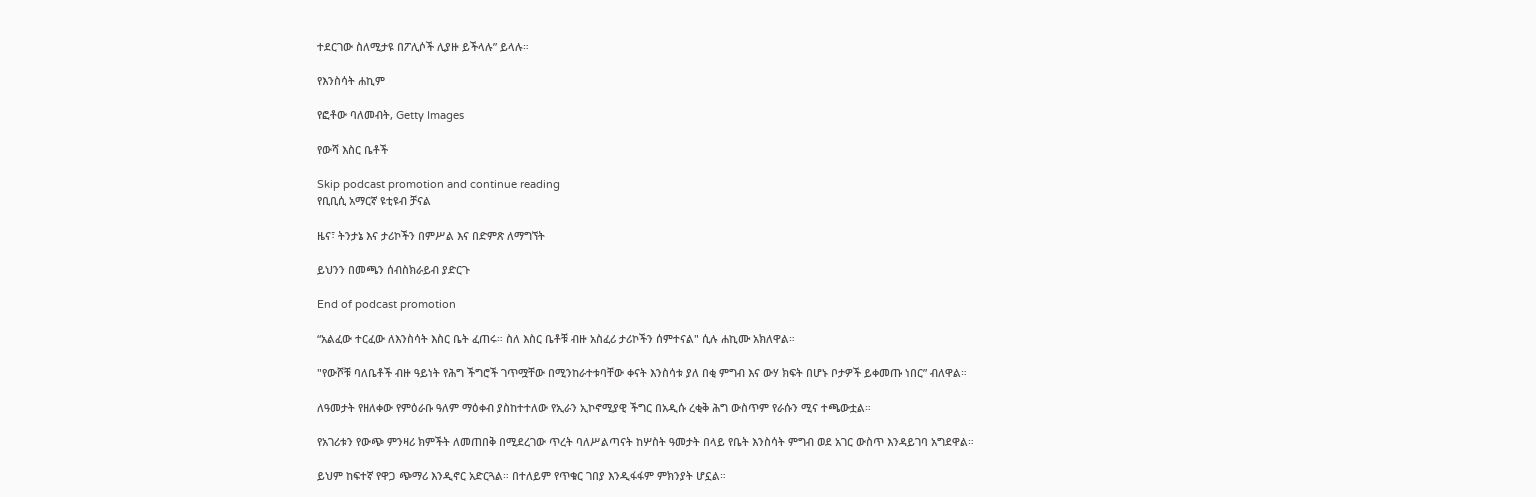ተደርገው ስለሚታዩ በፖሊሶች ሊያዙ ይችላሉ” ይላሉ።

የእንስሳት ሐኪም

የፎቶው ባለመብት, Getty Images

የውሻ እስር ቤቶች

Skip podcast promotion and continue reading
የቢቢሲ አማርኛ ዩቲዩብ ቻናል

ዜና፣ ትንታኔ እና ታሪኮችን በምሥል እና በድምጽ ለማግኘት

ይህንን በመጫን ሰብስክራይብ ያድርጉ

End of podcast promotion

“አልፈው ተርፈው ለእንስሳት እስር ቤት ፈጠሩ። ስለ እስር ቤቶቹ ብዙ አስፈሪ ታሪኮችን ሰምተናል" ሲሉ ሐኪሙ አክለዋል።

"የውሾቹ ባለቤቶች ብዙ ዓይነት የሕግ ችግሮች ገጥሟቸው በሚንከራተቱባቸው ቀናት እንስሳቱ ያለ በቂ ምግብ እና ውሃ ክፍት በሆኑ ቦታዎች ይቀመጡ ነበር” ብለዋል።

ለዓመታት የዘለቀው የምዕራቡ ዓለም ማዕቀብ ያስከተተለው የኢራን ኢኮኖሚያዊ ችግር በአዲሱ ረቂቅ ሕግ ውስጥም የራሱን ሚና ተጫውቷል።

የአገሪቱን የውጭ ምንዛሪ ክምችት ለመጠበቅ በሚደረገው ጥረት ባለሥልጣናት ከሦስት ዓመታት በላይ የቤት እንስሳት ምግብ ወደ አገር ውስጥ እንዳይገባ አግደዋል።

ይህም ከፍተኛ የዋጋ ጭማሪ እንዲኖር አድርጓል። በተለይም የጥቁር ገበያ እንዲፋፋም ምክንያት ሆኗል።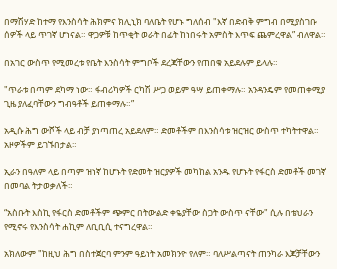በማሽሃድ ከተማ የእንስሳት ሕክምና ክሊኒክ ባለቤት የሆኑ ግለሰብ "እኛ በድብቅ ምግብ በሚያስገቡ ሰዎች ላይ ጥገኛ ሆነናል። ዋጋዎቹ ከጥቂት ወራት በፊት ከነበሩት አምስት እጥፍ ጨምረዋል” ብለዋል።

በአገር ውስጥ የሚመረቱ የቤት እንስሳት ምግቦች ደረጃቸውን የጠበቁ አይደሉም ይላሉ።

"ጥራቱ በጣም ደካማ ነው። ፋብሪካዎች ርካሽ ሥጋ ወይም ዓሣ ይጠቀማሉ። አንዳንዴም የመጠቀሚያ ጊዜ ያለፈባቸውን ግብዓቶች ይጠቀማሉ።”

አዲሱ ሕግ ውሾች ላይ ብቻ ያነጣጠረ አይደለም። ድመቶችም በእንስሳቱ ዝርዝር ውስጥ ተካትተዋል። አዞዎችም ይገኙበታል።

ኢራን በዓለም ላይ በጣም ዝነኛ ከሆኑት የድመት ዝርያዎች መካከል አንዱ የሆኑት የፋርስ ድመቶች መገኛ በመባል ትታወቃለች።

“አስቡት እስኪ የፋርስ ድመቶችም ጭምር በትውልድ ቀዬያቸው ስጋት ውስጥ ናቸው" ሲሉ በቴህራን የሚኖሩ የእንስሳት ሐኪም ለቢቢሲ ተናግረዋል።

አክለውም "ከዚህ ሕግ በስተጀርባ ምንም ዓይነት አመክንዮ የለም። ባለሥልጣናት ጠንካራ እጆቻቸውን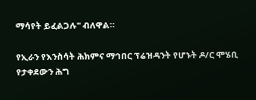ማሳየት ይፈልጋሉ" ብለዋል።

የኢራን የእንስሳት ሕክምና ማኅበር ፕሬዝዳንት የሆኑት ዶ/ር ሞሄቢ የታቀደውን ሕግ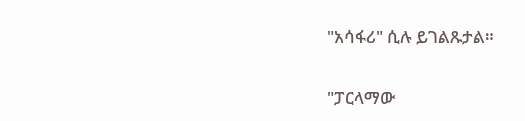"አሳፋሪ" ሲሉ ይገልጹታል።

"ፓርላማው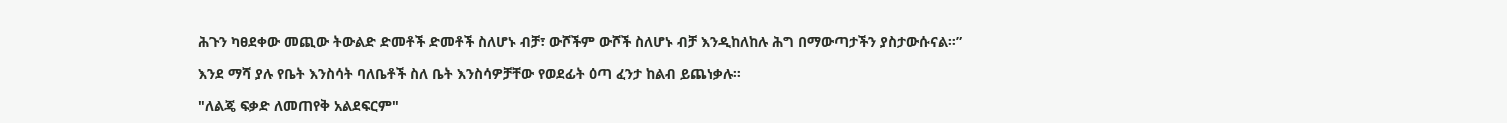ሕጉን ካፀደቀው መጪው ትውልድ ድመቶች ድመቶች ስለሆኑ ብቻ፣ ውሾችም ውሾች ስለሆኑ ብቻ እንዲከለከሉ ሕግ በማውጣታችን ያስታውሱናል።”

እንደ ማሻ ያሉ የቤት እንስሳት ባለቤቶች ስለ ቤት እንስሳዎቻቸው የወደፊት ዕጣ ፈንታ ከልብ ይጨነቃሉ።

"ለልጄ ፍቃድ ለመጠየቅ አልደፍርም"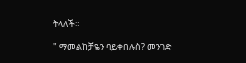ትላለች።

" ማመልከቻዬን ባይቀበሉስ? መንገድ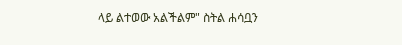ላይ ልተወው አልችልም" ስትል ሐሳቧን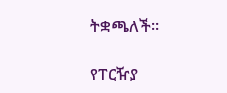ትቋጫለች።

የፐርዥያ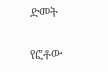ድመት

የፎቶው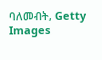ባለመብት, Getty Images